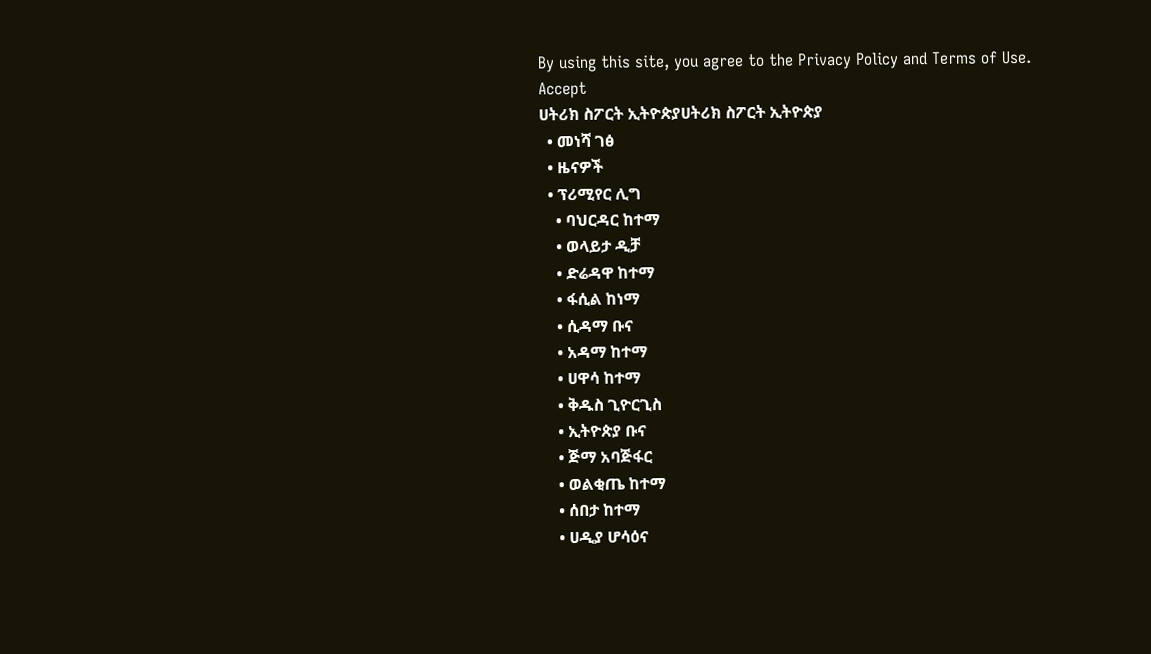By using this site, you agree to the Privacy Policy and Terms of Use.
Accept
ሀትሪክ ስፖርት ኢትዮጵያሀትሪክ ስፖርት ኢትዮጵያ
  • መነሻ ገፅ
  • ዜናዎች
  • ፕሪሚየር ሊግ
    • ባህርዳር ከተማ
    • ወላይታ ዲቻ
    • ድሬዳዋ ከተማ
    • ፋሲል ከነማ
    • ሲዳማ ቡና
    • አዳማ ከተማ
    • ሀዋሳ ከተማ
    • ቅዱስ ጊዮርጊስ
    • ኢትዮጵያ ቡና
    • ጅማ አባጅፋር
    • ወልቂጤ ከተማ
    • ሰበታ ከተማ
    • ሀዲያ ሆሳዕና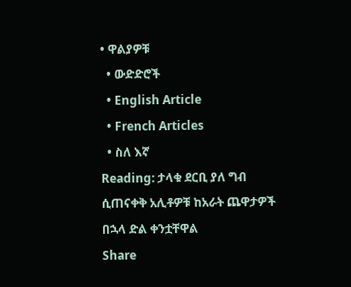• ዋልያዎቹ
  • ውድድሮች
  • English Article
  • French Articles
  • ስለ እኛ
Reading: ታላቁ ደርቢ ያለ ግብ ሲጠናቀቅ አሊቶዎቹ ከአራት ጨዋታዎች በኋላ ድል ቀንቷቸዋል
Share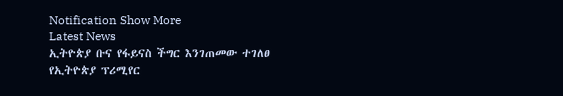Notification Show More
Latest News
ኢትዮጵያ ቡና የፋይናስ ችግር እንገጠመው ተገለፀ
የኢትዮጵያ ፕሪሚየር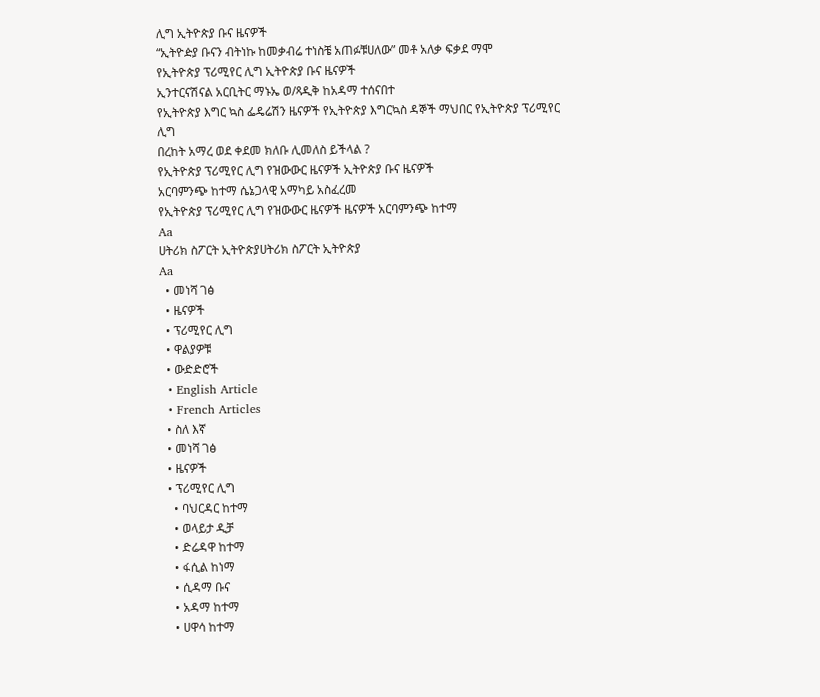ሊግ ኢትዮጵያ ቡና ዜናዎች
“ኢትዮዽያ ቡናን ብትነኩ ከመቃብሬ ተነስቼ አጠፉቹሀለው” መቶ አለቃ ፍቃደ ማሞ
የኢትዮጵያ ፕሪሚየር ሊግ ኢትዮጵያ ቡና ዜናዎች
ኢንተርናሽናል አርቢትር ማኑኤ ወ/ጻዲቅ ከአዳማ ተሰናበተ
የኢትዮጵያ እግር ኳስ ፌዴሬሽን ዜናዎች የኢትዮጵያ እግርኳስ ዳኞች ማህበር የኢትዮጵያ ፕሪሚየር ሊግ
በረከት አማረ ወደ ቀደመ ክለቡ ሊመለስ ይችላል ?
የኢትዮጵያ ፕሪሚየር ሊግ የዝውውር ዜናዎች ኢትዮጵያ ቡና ዜናዎች
አርባምንጭ ከተማ ሴኔጋላዊ አማካይ አስፈረመ
የኢትዮጵያ ፕሪሚየር ሊግ የዝውውር ዜናዎች ዜናዎች አርባምንጭ ከተማ
Aa
ሀትሪክ ስፖርት ኢትዮጵያሀትሪክ ስፖርት ኢትዮጵያ
Aa
  • መነሻ ገፅ
  • ዜናዎች
  • ፕሪሚየር ሊግ
  • ዋልያዎቹ
  • ውድድሮች
  • English Article
  • French Articles
  • ስለ እኛ
  • መነሻ ገፅ
  • ዜናዎች
  • ፕሪሚየር ሊግ
    • ባህርዳር ከተማ
    • ወላይታ ዲቻ
    • ድሬዳዋ ከተማ
    • ፋሲል ከነማ
    • ሲዳማ ቡና
    • አዳማ ከተማ
    • ሀዋሳ ከተማ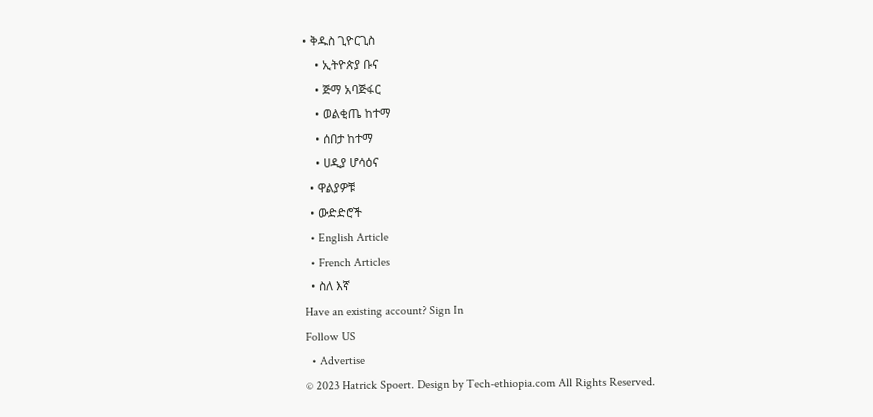• ቅዱስ ጊዮርጊስ
    • ኢትዮጵያ ቡና
    • ጅማ አባጅፋር
    • ወልቂጤ ከተማ
    • ሰበታ ከተማ
    • ሀዲያ ሆሳዕና
  • ዋልያዎቹ
  • ውድድሮች
  • English Article
  • French Articles
  • ስለ እኛ
Have an existing account? Sign In
Follow US
  • Advertise
© 2023 Hatrick Spoert. Design by Tech-ethiopia.com All Rights Reserved.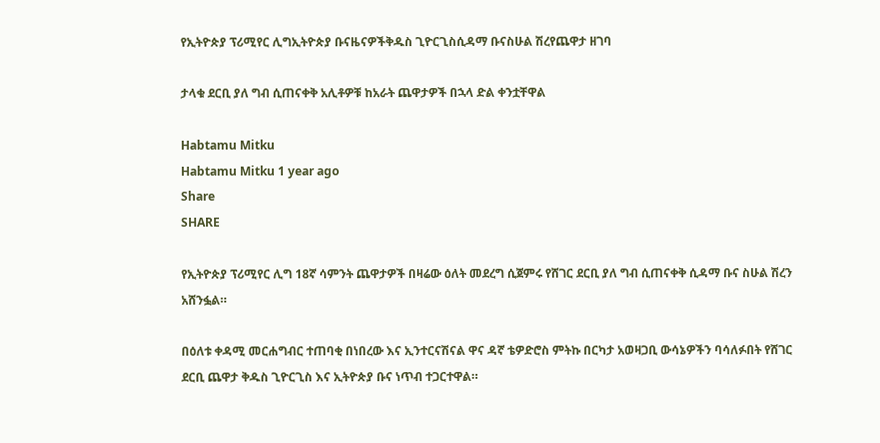የኢትዮጵያ ፕሪሚየር ሊግኢትዮጵያ ቡናዜናዎችቅዱስ ጊዮርጊስሲዳማ ቡናስሁል ሽረየጨዋታ ዘገባ

ታላቁ ደርቢ ያለ ግብ ሲጠናቀቅ አሊቶዎቹ ከአራት ጨዋታዎች በኋላ ድል ቀንቷቸዋል

Habtamu Mitku
Habtamu Mitku 1 year ago
Share
SHARE

የኢትዮጵያ ፕሪሚየር ሊግ 18ኛ ሳምንት ጨዋታዎች በዛሬው ዕለት መደረግ ሲጀምሩ የሸገር ደርቢ ያለ ግብ ሲጠናቀቅ ሲዳማ ቡና ስሁል ሽረን አሸንፏል።

በዕለቱ ቀዳሚ መርሐግብር ተጠባቂ በነበረው እና ኢንተርናሽናል ዋና ዳኛ ቴዎድሮስ ምትኩ በርካታ አወዛጋቢ ውሳኔዎችን ባሳለፉበት የሸገር ደርቢ ጨዋታ ቅዱስ ጊዮርጊስ እና ኢትዮጵያ ቡና ነጥብ ተጋርተዋል።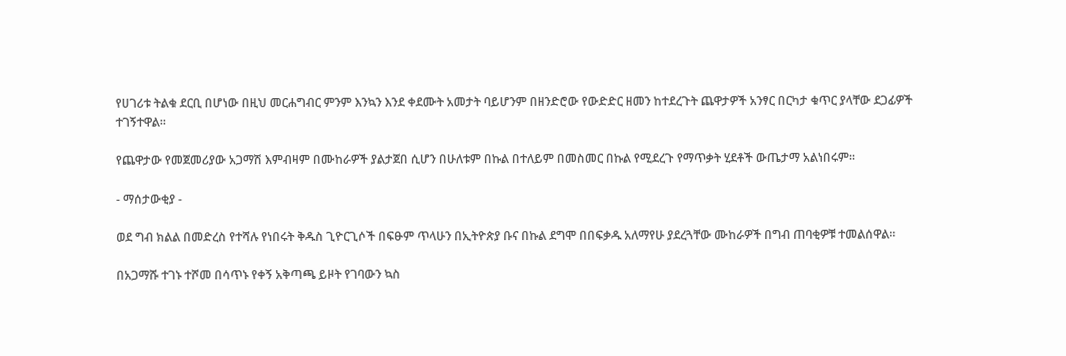የሀገሪቱ ትልቁ ደርቢ በሆነው በዚህ መርሐግብር ምንም እንኳን እንደ ቀደሙት አመታት ባይሆንም በዘንድሮው የውድድር ዘመን ከተደረጉት ጨዋታዎች አንፃር በርካታ ቁጥር ያላቸው ደጋፊዎች ተገኝተዋል።

የጨዋታው የመጀመሪያው አጋማሽ እምብዛም በሙከራዎች ያልታጀበ ሲሆን በሁለቱም በኩል በተለይም በመስመር በኩል የሚደረጉ የማጥቃት ሂደቶች ውጤታማ አልነበሩም።

- ማሰታውቂያ -

ወደ ግብ ክልል በመድረስ የተሻሉ የነበሩት ቅዱስ ጊዮርጊሶች በፍፁም ጥላሁን በኢትዮጵያ ቡና በኩል ደግሞ በበፍቃዱ አለማየሁ ያደረጓቸው ሙከራዎች በግብ ጠባቂዎቹ ተመልሰዋል።

በአጋማሹ ተገኑ ተሾመ በሳጥኑ የቀኝ አቅጣጫ ይዞት የገባውን ኳስ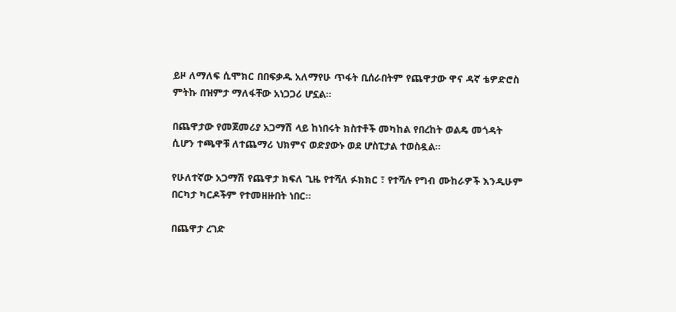ይዞ ለማለፍ ሲሞክር በበፍቃዱ አለማየሁ ጥፋት ቢሰራበትም የጨዋታው ዋና ዳኛ ቴዎድሮስ ምትኩ በዝምታ ማለፋቸው አነጋጋሪ ሆኗል።

በጨዋታው የመጀመሪያ አጋማሽ ላይ ከነበሩት ክስተቶች መካከል የበረከት ወልዴ መጎዳት ሲሆን ተጫዋቹ ለተጨማሪ ህክምና ወድያውኑ ወደ ሆስፒታል ተወስዷል።

የሁለተኛው አጋማሽ የጨዋታ ክፍለ ጊዜ የተሻለ ፉክክር ፣ የተሻሉ የግብ ሙከራዎች እንዲሁም በርካታ ካርዶችም የተመዘዙበት ነበር።

በጨዋታ ረገድ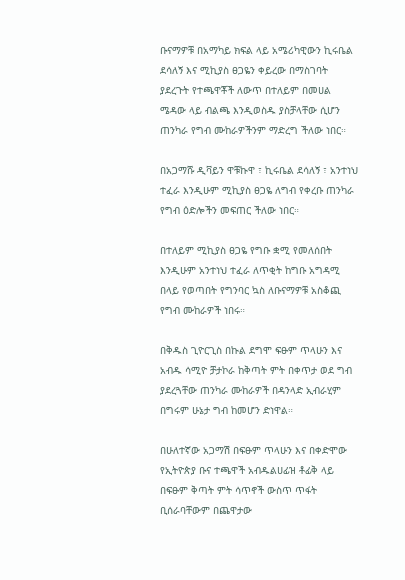ቡናማዎቹ በአማካይ ክፍል ላይ አሜሪካዊውን ኪሩቤል ደሳለኝ እና ሚኪያስ ፀጋዬን ቀይረው በማስገባት ያደረጉት የተጫዋቾች ለውጥ በተለይም በመሀል ሜዳው ላይ ብልጫ እንዲወስዱ ያስቻላቸው ሲሆን ጠንካራ የግብ ሙከራዎችንም ማድረግ ችለው ነበር።

በአጋማሹ ዲቫይን ዋቹኩዋ ፣ ኪሩቤል ደሳለኝ ፣ አንተነህ ተፈራ እንዲሁም ሚኪያስ ፀጋዬ ለግብ የቀረቡ ጠንካራ የግብ ዕድሎችን መፍጠር ችለው ነበር።

በተለይም ሚኪያስ ፀጋዬ የግቡ ቋሚ የመለሰበት እንዲሁም አንተነህ ተፈራ ለጥቂት ከግቡ አግዳሚ በላይ የወጣበት የግንባር ኳስ ለቡናማዎቹ አስቆጪ የግብ ሙከራዎች ነበሩ።

በቅዱስ ጊዮርጊስ በኩል ደግሞ ፍፁም ጥላሁን እና አብዱ ሳሚዮ ቻታኮራ ከቅጣት ምት በቀጥታ ወደ ግብ ያደረጓቸው ጠንካራ ሙከራዎች በዳንላድ ኢብራሂም በግሩም ሁኔታ ግብ ከመሆን ድነዋል።

በሁለተኛው አጋማሽ በፍፁም ጥላሁን እና በቀድሞው የኢትዮጵያ ቡና ተጫዋች አብዱልሀፊዝ ቶፊቅ ላይ በፍፁም ቅጣት ምት ሳጥኖች ውስጥ ጥፋት ቢሰራባቸውም በጨዋታው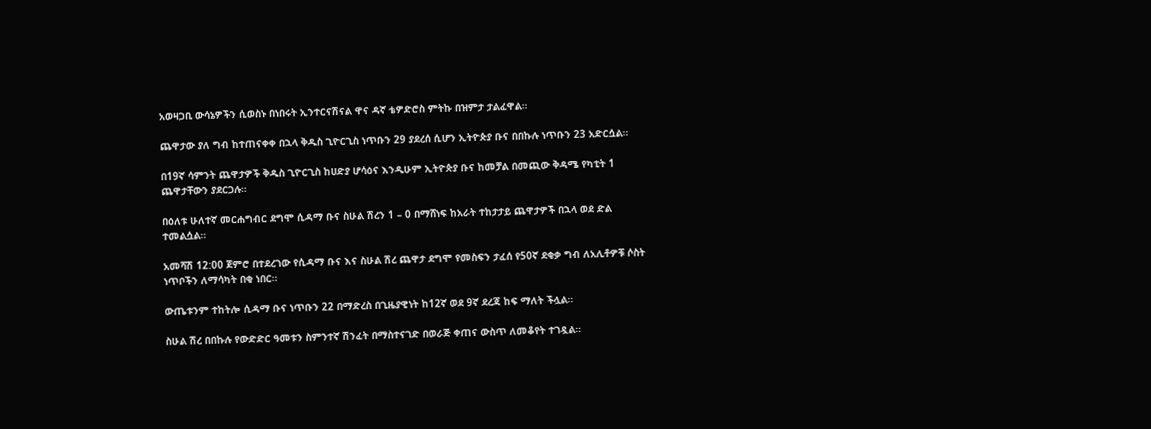አወዛጋቢ ውሳኔዎችን ሲወስኑ በነበሩት ኢንተርናሽናል ዋና ዳኛ ቴዎድሮስ ምትኩ በዝምታ ታልፈዋል።

ጨዋታው ያለ ግብ ከተጠናቀቀ በኋላ ቅዱስ ጊዮርጊስ ነጥቡን 29 ያደረሰ ሲሆን ኢትዮጵያ ቡና በበኩሉ ነጥቡን 23 አድርሷል።

በ19ኛ ሳምንት ጨዋታዎች ቅዱስ ጊዮርጊስ ከሀድያ ሆሳዕና እንዲሁም ኢትዮጵያ ቡና ከመቻል በመጪው ቅዳሜ የካቲት 1 ጨዋታቸውን ያደርጋሉ።

በዕለቱ ሁለተኛ መርሐግብር ደግሞ ሲዳማ ቡና ስሁል ሽረን 1 – 0 በማሸነፍ ከአራት ተከታታይ ጨዋታዎች በኋላ ወደ ድል ተመልሷል።

አመሻሽ 12:00 ጀምሮ በተደረገው የሲዳማ ቡና እና ስሁል ሽረ ጨዋታ ደግሞ የመስፍን ታፈሰ የ50ኛ ደቂቃ ግብ ለአሊቶዎቹ ሶስት ነጥቦችን ለማሳካት በቂ ነበር።

ውጤቱንም ተከትሎ ሲዳማ ቡና ነጥቡን 22 በማድረስ በጊዜያዊነት ከ12ኛ ወደ 9ኛ ደረጃ ከፍ ማለት ችሏል።

ስሁል ሽረ በበኩሉ የውድድር ዓመቱን ስምንተኛ ሽንፈት በማስተናገድ በወራጅ ቀጠና ውስጥ ለመቆየት ተገዷል።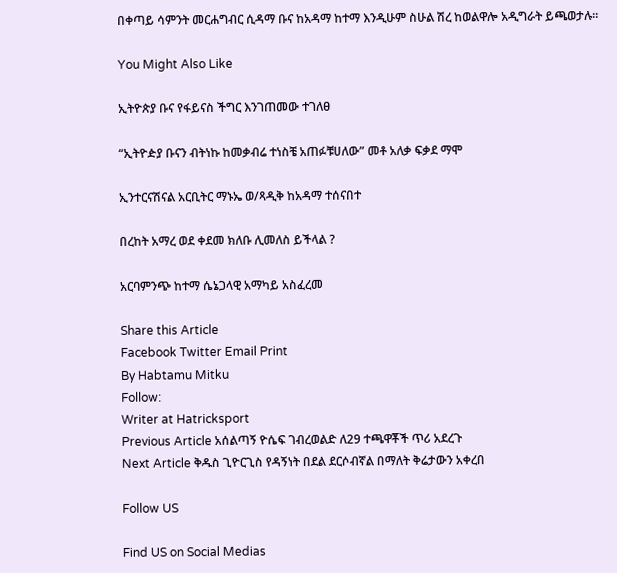በቀጣይ ሳምንት መርሐግብር ሲዳማ ቡና ከአዳማ ከተማ እንዲሁም ስሁል ሽረ ከወልዋሎ አዲግራት ይጫወታሉ።

You Might Also Like

ኢትዮጵያ ቡና የፋይናስ ችግር እንገጠመው ተገለፀ

“ኢትዮዽያ ቡናን ብትነኩ ከመቃብሬ ተነስቼ አጠፉቹሀለው” መቶ አለቃ ፍቃደ ማሞ

ኢንተርናሽናል አርቢትር ማኑኤ ወ/ጻዲቅ ከአዳማ ተሰናበተ

በረከት አማረ ወደ ቀደመ ክለቡ ሊመለስ ይችላል ?

አርባምንጭ ከተማ ሴኔጋላዊ አማካይ አስፈረመ

Share this Article
Facebook Twitter Email Print
By Habtamu Mitku
Follow:
Writer at Hatricksport
Previous Article አሰልጣኝ ዮሴፍ ገብረወልድ ለ29 ተጫዋቾች ጥሪ አደረጉ
Next Article ቅዱስ ጊዮርጊስ የዳኝነት በደል ደርሶብኛል በማለት ቅሬታውን አቀረበ

Follow US

Find US on Social Medias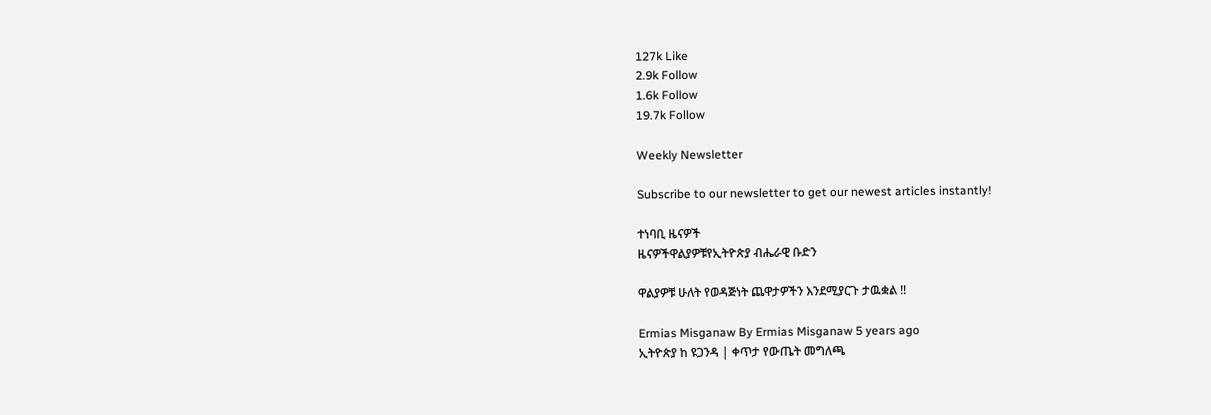127k Like
2.9k Follow
1.6k Follow
19.7k Follow

Weekly Newsletter

Subscribe to our newsletter to get our newest articles instantly!

ተነባቢ ዜናዎች
ዜናዎችዋልያዎቹየኢትዮጵያ ብሔራዊ ቡድን

ዋልያዎቹ ሁለት የወዳጅነት ጨዋታዎችን እንደሚያርጉ ታዉቋል !!

Ermias Misganaw By Ermias Misganaw 5 years ago
ኢትዮጵያ ከ ዩጋንዳ | ቀጥታ የውጤት መግለጫ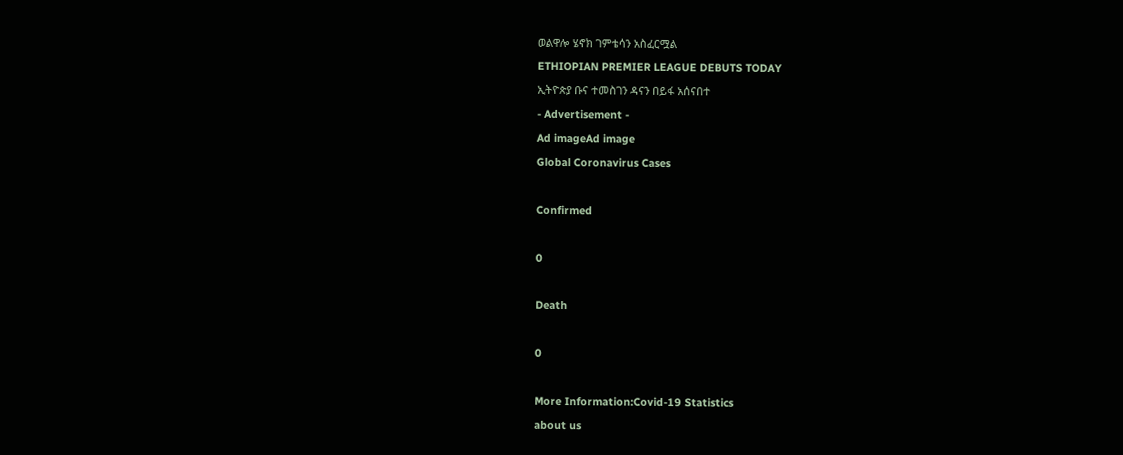ወልዋሎ ሄኖክ ገምቴሳን አስፈርሟል
ETHIOPIAN PREMIER LEAGUE DEBUTS TODAY
ኢትዮጵያ ቡና ተመስገን ዳናን በይፋ አሰናበተ
- Advertisement -
Ad imageAd image
Global Coronavirus Cases

Confirmed

0

Death

0

More Information:Covid-19 Statistics
about us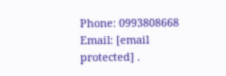Phone: 0993808668 Email: [email protected] .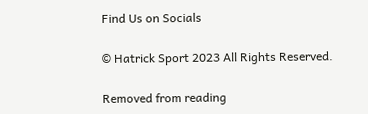Find Us on Socials

© Hatrick Sport 2023 All Rights Reserved.

Removed from reading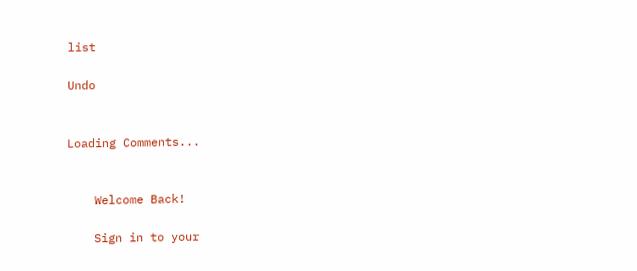list

Undo


Loading Comments...


    Welcome Back!

    Sign in to your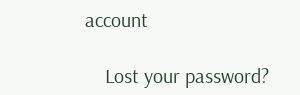account

    Lost your password?